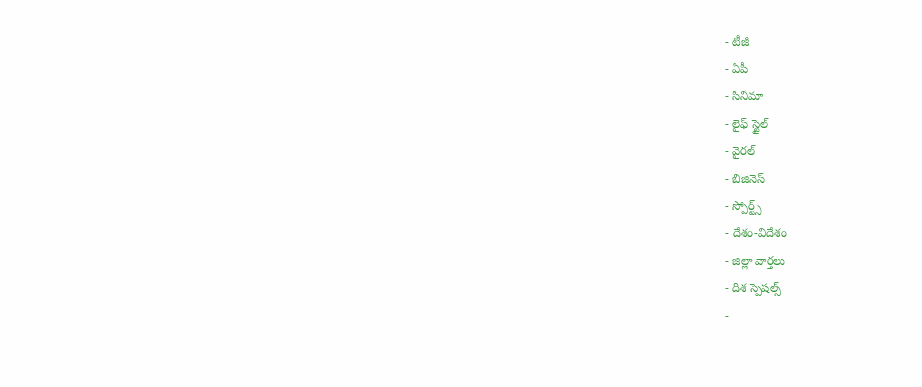- టీజీ
- ఏపీ
- సినిమా
- లైఫ్ స్టైల్
- వైరల్
- బిజినెస్
- స్పోర్ట్స్
- దేశం-విదేశం
- జిల్లా వార్తలు
- దిశ స్పెషల్స్
-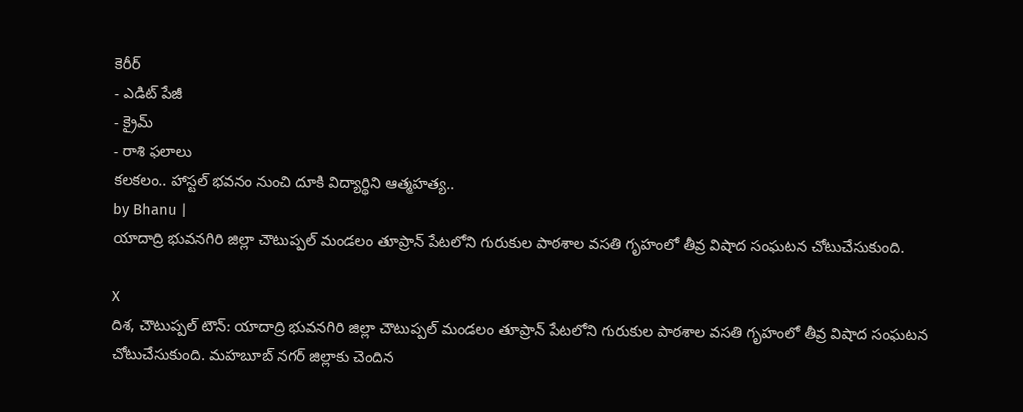కెరీర్
- ఎడిట్ పేజీ
- క్రైమ్
- రాశి ఫలాలు
కలకలం.. హాస్టల్ భవనం నుంచి దూకి విద్యార్థిని ఆత్మహత్య..
by Bhanu |
యాదాద్రి భువనగిరి జిల్లా చౌటుప్పల్ మండలం తూప్రాన్ పేటలోని గురుకుల పాఠశాల వసతి గృహంలో తీవ్ర విషాద సంఘటన చోటుచేసుకుంది.

X
దిశ, చౌటుప్పల్ టౌన్: యాదాద్రి భువనగిరి జిల్లా చౌటుప్పల్ మండలం తూప్రాన్ పేటలోని గురుకుల పాఠశాల వసతి గృహంలో తీవ్ర విషాద సంఘటన చోటుచేసుకుంది. మహబూబ్ నగర్ జిల్లాకు చెందిన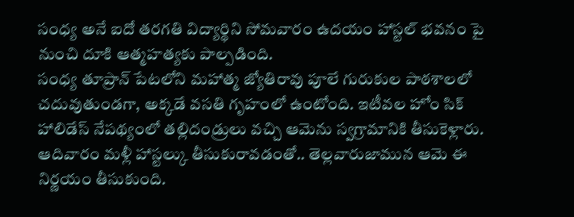సంధ్య అనే ఐదో తరగతి విద్యార్థిని సోమవారం ఉదయం హాస్టల్ భవనం పై నుంచి దూకి ఆత్మహత్యకు పాల్పడింది.
సంధ్య తూప్రాన్ పేటలోని మహాత్మ జ్యోతిరావు పూలే గురుకుల పాఠశాలలో చదువుతుండగా, అక్కడే వసతి గృహంలో ఉంటోంది. ఇటీవల హోం సిక్ హాలిడేస్ నేపథ్యంలో తల్లిదండ్రులు వచ్చి ఆమెను స్వగ్రామానికి తీసుకెళ్లారు. ఆదివారం మళ్లీ హాస్టల్కు తీసుకురావడంతో.. తెల్లవారుజామున ఆమె ఈ నిర్ణయం తీసుకుంది.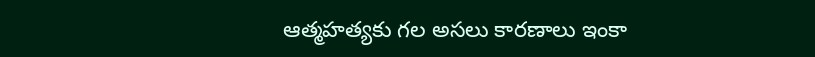ఆత్మహత్యకు గల అసలు కారణాలు ఇంకా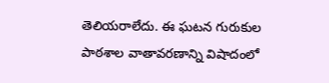తెలియరాలేదు. ఈ ఘటన గురుకుల పాఠశాల వాతావరణాన్ని విషాదంలో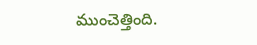ముంచెత్తింది.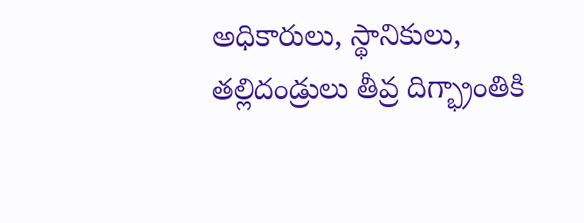అధికారులు, స్థానికులు, తల్లిదండ్రులు తీవ్ర దిగ్భ్రాంతికి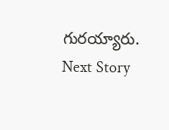గురయ్యారు.
Next Story